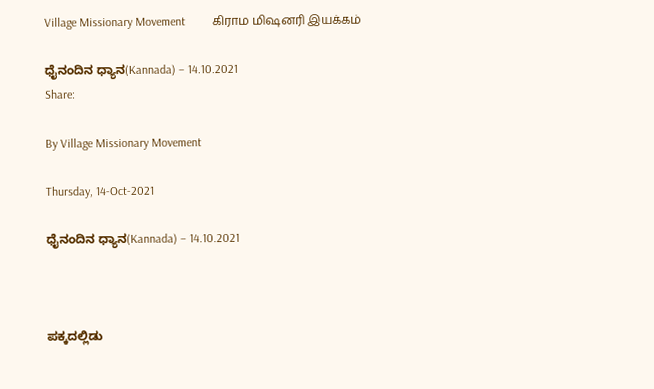Village Missionary Movement         கிராம மிஷனரி இயக்கம்

ಧೈನಂದಿನ ಧ್ಯಾನ(Kannada) – 14.10.2021
Share:

By Village Missionary Movement

Thursday, 14-Oct-2021

ಧೈನಂದಿನ ಧ್ಯಾನ(Kannada) – 14.10.2021



ಪಕ್ಕದಲ್ಲಿಡು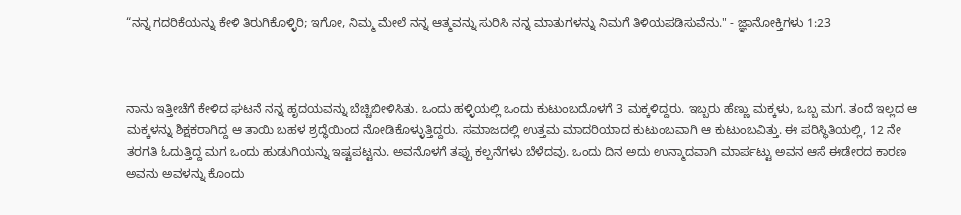“ನನ್ನ ಗದರಿಕೆಯನ್ನು ಕೇಳಿ ತಿರುಗಿಕೊಳ್ಳಿರಿ; ಇಗೋ, ನಿಮ್ಮ ಮೇಲೆ ನನ್ನ ಆತ್ಮವನ್ನು ಸುರಿಸಿ ನನ್ನ ಮಾತುಗಳನ್ನು ನಿಮಗೆ ತಿಳಿಯಪಡಿಸುವೆನು." - ಜ್ಞಾನೋಕ್ತಿಗಳು 1:23



ನಾನು ಇತ್ತೀಚೆಗೆ ಕೇಳಿದ ಘಟನೆ ನನ್ನ ಹೃದಯವನ್ನು ಬೆಚ್ಚಿಬೀಳಿಸಿತು. ಒಂದು ಹಳ್ಳಿಯಲ್ಲಿ ಒಂದು ಕುಟುಂಬದೊಳಗೆ 3 ಮಕ್ಕಳಿದ್ದರು. ಇಬ್ಬರು ಹೆಣ್ಣು ಮಕ್ಕಳು, ಒಬ್ಬ ಮಗ. ತಂದೆ ಇಲ್ಲದ ಆ ಮಕ್ಕಳನ್ನು ಶಿಕ್ಷಕರಾಗಿದ್ದ ಆ ತಾಯಿ ಬಹಳ ಶ್ರದ್ಧೆಯಿಂದ ನೋಡಿಕೊಳ್ಳುತ್ತಿದ್ದರು. ಸಮಾಜದಲ್ಲಿ ಉತ್ತಮ ಮಾದರಿಯಾದ ಕುಟುಂಬವಾಗಿ ಆ ಕುಟುಂಬವಿತ್ತು. ಈ ಪರಿಸ್ಥಿತಿಯಲ್ಲಿ, 12 ನೇ ತರಗತಿ ಓದುತ್ತಿದ್ದ ಮಗ ಒಂದು ಹುಡುಗಿಯನ್ನು ಇಷ್ಟಪಟ್ಟನು. ಅವನೊಳಗೆ ತಪ್ಪು ಕಲ್ಪನೆಗಳು ಬೆಳೆದವು. ಒಂದು ದಿನ ಅದು ಉನ್ಮಾದವಾಗಿ ಮಾರ್ಪಟ್ಟು ಅವನ ಆಸೆ ಈಡೇರದ ಕಾರಣ ಅವನು ಅವಳನ್ನು ಕೊಂದು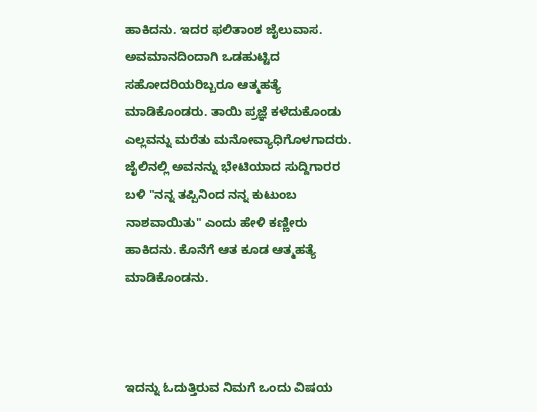ಹಾಕಿದನು. ಇದರ ಫಲಿತಾಂಶ ಜೈಲುವಾಸ. ಅವಮಾನದಿಂದಾಗಿ ಒಡಹುಟ್ಟಿದ ಸಹೋದರಿಯರಿಬ್ಬರೂ ಆತ್ಮಹತ್ಯೆ ಮಾಡಿಕೊಂಡರು. ತಾಯಿ ಪ್ರಜ್ಞೆ ಕಳೆದುಕೊಂಡು ಎಲ್ಲವನ್ನು ಮರೆತು ಮನೋವ್ಯಾಧಿಗೊಳಗಾದರು. ಜೈಲಿನಲ್ಲಿ ಅವನನ್ನು ಭೇಟಿಯಾದ ಸುದ್ದಿಗಾರರ ಬಳಿ "ನನ್ನ ತಪ್ಪಿನಿಂದ ನನ್ನ ಕುಟುಂಬ ನಾಶವಾಯಿತು" ಎಂದು ಹೇಳಿ ಕಣ್ಣೀರು ಹಾಕಿದನು. ಕೊನೆಗೆ ಆತ ಕೂಡ ಆತ್ಮಹತ್ಯೆ ಮಾಡಿಕೊಂಡನು.



ಇದನ್ನು ಓದುತ್ತಿರುವ ನಿಮಗೆ ಒಂದು ವಿಷಯ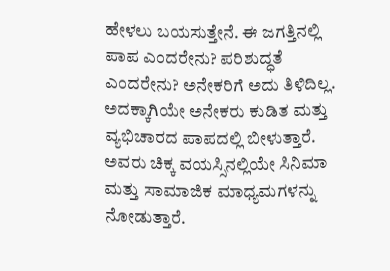ಹೇಳಲು ಬಯಸುತ್ತೇನೆ. ಈ ಜಗತ್ತಿನಲ್ಲಿ ಪಾಪ ಎಂದರೇನು? ಪರಿಶುದ್ಧತೆ ಎಂದರೇನು? ಅನೇಕರಿಗೆ ಅದು ತಿಳಿದಿಲ್ಲ. ಅದಕ್ಕಾಗಿಯೇ ಅನೇಕರು ಕುಡಿತ ಮತ್ತು ವ್ಯಭಿಚಾರದ ಪಾಪದಲ್ಲಿ ಬೀಳುತ್ತಾರೆ. ಅವರು ಚಿಕ್ಕ ವಯಸ್ಸಿನಲ್ಲಿಯೇ ಸಿನಿಮಾ ಮತ್ತು ಸಾಮಾಜಿಕ ಮಾಧ್ಯಮಗಳನ್ನು ನೋಡುತ್ತಾರೆ.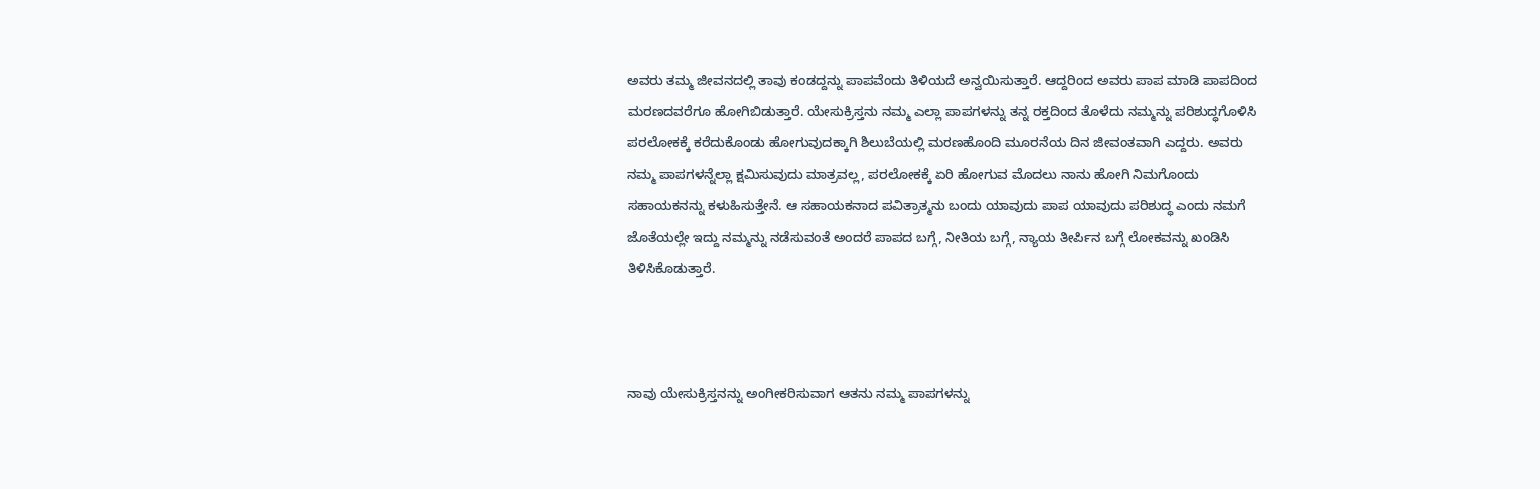ಅವರು ತಮ್ಮ ಜೀವನದಲ್ಲಿ ತಾವು ಕಂಡದ್ದನ್ನು ಪಾಪವೆಂದು ತಿಳಿಯದೆ ಅನ್ವಯಿಸುತ್ತಾರೆ. ಆದ್ದರಿಂದ ಅವರು ಪಾಪ ಮಾಡಿ ಪಾಪದಿಂದ ಮರಣದವರೆಗೂ ಹೋಗಿಬಿಡುತ್ತಾರೆ. ಯೇಸುಕ್ರಿಸ್ತನು ನಮ್ಮ ಎಲ್ಲಾ ಪಾಪಗಳನ್ನು ತನ್ನ ರಕ್ತದಿಂದ ತೊಳೆದು ನಮ್ಮನ್ನು ಪರಿಶುದ್ಧಗೊಳಿಸಿ ಪರಲೋಕಕ್ಕೆ ಕರೆದುಕೊಂಡು ಹೋಗುವುದಕ್ಕಾಗಿ ಶಿಲುಬೆಯಲ್ಲಿ ಮರಣಹೊಂದಿ ಮೂರನೆಯ ದಿನ ಜೀವಂತವಾಗಿ ಎದ್ದರು. ಅವರು ನಮ್ಮ ಪಾಪಗಳನ್ನೆಲ್ಲಾ ಕ್ಷಮಿಸುವುದು ಮಾತ್ರವಲ್ಲ, ಪರಲೋಕಕ್ಕೆ ಏರಿ ಹೋಗುವ ಮೊದಲು ನಾನು ಹೋಗಿ ನಿಮಗೊಂದು ಸಹಾಯಕನನ್ನು ಕಳುಹಿಸುತ್ತೇನೆ. ಆ ಸಹಾಯಕನಾದ ಪವಿತ್ರಾತ್ಮನು ಬಂದು ಯಾವುದು ಪಾಪ ಯಾವುದು ಪರಿಶುದ್ಧ ಎಂದು ನಮಗೆ ಜೊತೆಯಲ್ಲೇ ಇದ್ದು ನಮ್ಮನ್ನು ನಡೆಸುವಂತೆ ಅಂದರೆ ಪಾಪದ ಬಗ್ಗೆ, ನೀತಿಯ ಬಗ್ಗೆ, ನ್ಯಾಯ ತೀರ್ಪಿನ ಬಗ್ಗೆ ಲೋಕವನ್ನು ಖಂಡಿಸಿ ತಿಳಿಸಿಕೊಡುತ್ತಾರೆ.



ನಾವು ಯೇಸುಕ್ರಿಸ್ತನನ್ನು ಅಂಗೀಕರಿಸುವಾಗ ಆತನು ನಮ್ಮ ಪಾಪಗಳನ್ನು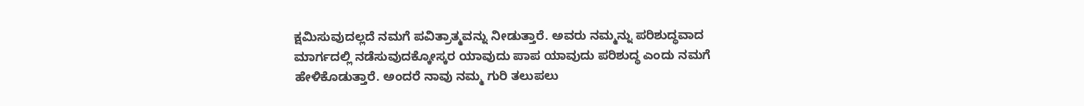ಕ್ಷಮಿಸುವುದಲ್ಲದೆ ನಮಗೆ ಪವಿತ್ರಾತ್ಮವನ್ನು ನೀಡುತ್ತಾರೆ. ಅವರು ನಮ್ಮನ್ನು ಪರಿಶುದ್ಧವಾದ ಮಾರ್ಗದಲ್ಲಿ ನಡೆಸುವುದಕ್ಕೋಸ್ಕರ ಯಾವುದು ಪಾಪ ಯಾವುದು ಪರಿಶುದ್ಧ ಎಂದು ನಮಗೆ ಹೇಳಿಕೊಡುತ್ತಾರೆ. ಅಂದರೆ ನಾವು ನಮ್ಮ ಗುರಿ ತಲುಪಲು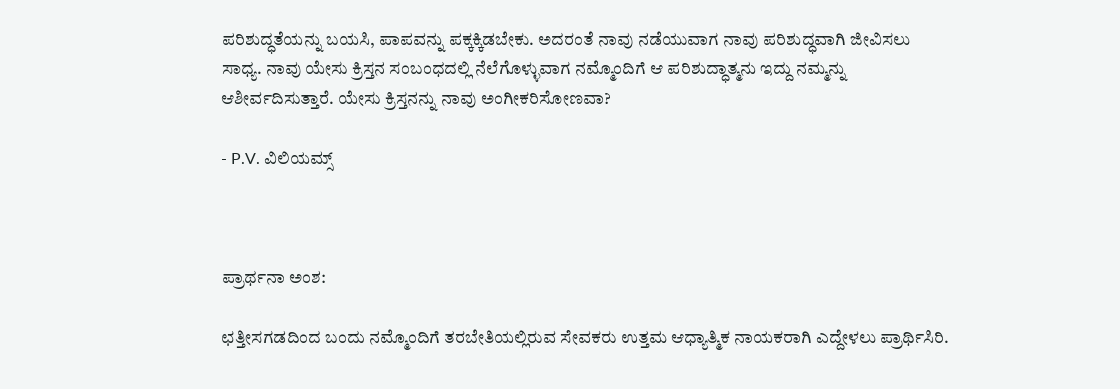ಪರಿಶುದ್ಧತೆಯನ್ನು ಬಯಸಿ, ಪಾಪವನ್ನು ಪಕ್ಕಕ್ಕಿಡಬೇಕು. ಅದರಂತೆ ನಾವು ನಡೆಯುವಾಗ ನಾವು ಪರಿಶುದ್ಧವಾಗಿ ಜೀವಿಸಲು ಸಾಧ್ಯ. ನಾವು ಯೇಸು ಕ್ರಿಸ್ತನ ಸಂಬಂಧದಲ್ಲಿ ನೆಲೆಗೊಳ್ಳುವಾಗ ನಮ್ಮೊಂದಿಗೆ ಆ ಪರಿಶುದ್ಧಾತ್ಮನು ಇದ್ದು ನಮ್ಮನ್ನು ಆಶೀರ್ವದಿಸುತ್ತಾರೆ. ಯೇಸು ಕ್ರಿಸ್ತನನ್ನು ನಾವು ಅಂಗೀಕರಿಸೋಣವಾ?

- P.V. ವಿಲಿಯಮ್ಸ್



ಪ್ರಾರ್ಥನಾ ಅಂಶ:

ಛತ್ತೀಸಗಡದಿಂದ ಬಂದು ನಮ್ಮೊಂದಿಗೆ ತರಬೇತಿಯಲ್ಲಿರುವ ಸೇವಕರು ಉತ್ತಮ ಆಧ್ಯಾತ್ಮಿಕ ನಾಯಕರಾಗಿ ಎದ್ದೇಳಲು ಪ್ರಾರ್ಥಿಸಿರಿ.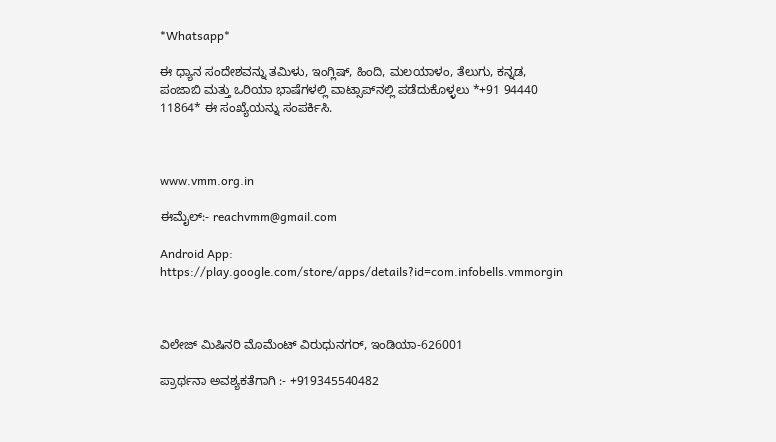*Whatsapp*

ಈ ಧ್ಯಾನ ಸಂದೇಶವನ್ನು ತಮಿಳು, ಇಂಗ್ಲಿಷ್, ಹಿಂದಿ, ಮಲಯಾಳಂ, ತೆಲುಗು, ಕನ್ನಡ, ಪಂಜಾಬಿ ಮತ್ತು ಒರಿಯಾ ಭಾಷೆಗಳಲ್ಲಿ ವಾಟ್ಸಾಪ್‌ನಲ್ಲಿ ಪಡೆದುಕೊಳ್ಳಲು *+91 94440 11864* ಈ ಸಂಖ್ಯೆಯನ್ನು ಸಂಪರ್ಕಿಸಿ.



www.vmm.org.in

ಈಮೈಲ್:- reachvmm@gmail.com

Android App: https://play.google.com/store/apps/details?id=com.infobells.vmmorgin



ವಿಲೇಜ್ ಮಿಷಿನರಿ ಮೊಮೆಂಟ್ ವಿರುಧುನಗರ್, ಇಂಡಿಯಾ-626001

ಪ್ರಾರ್ಥನಾ ಅವಶ್ಯಕತೆಗಾಗಿ :- +919345540482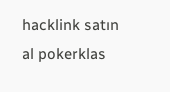hacklink satın al pokerklas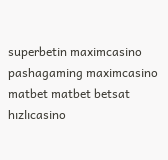superbetin maximcasino pashagaming maximcasino matbet matbet betsat hızlıcasino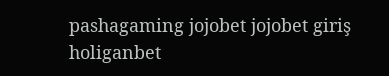pashagaming jojobet jojobet giriş holiganbet